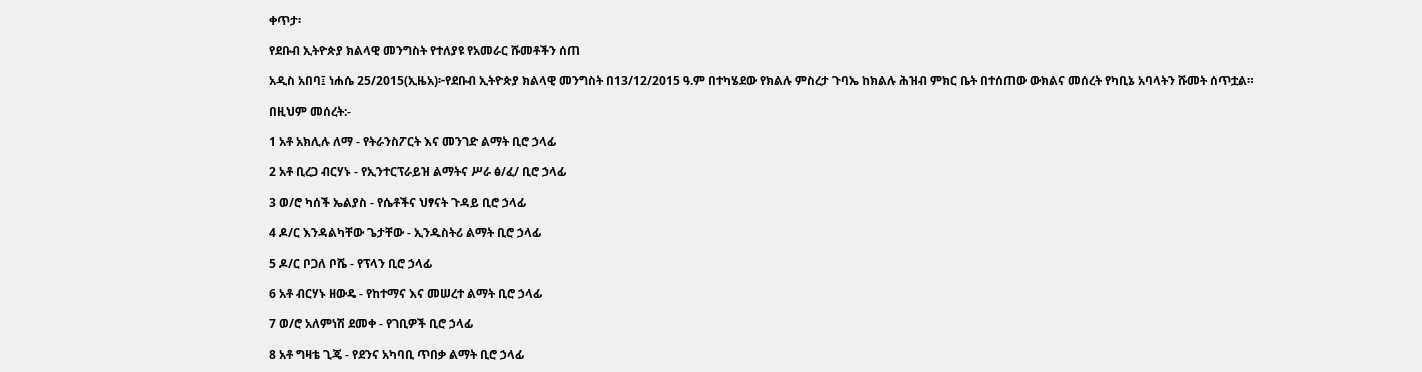ቀጥታ፡

የደቡብ ኢትዮጵያ ክልላዊ መንግስት የተለያዩ የአመራር ሹመቶችን ሰጠ

አዲስ አበባ፤ ነሐሴ 25/2015(ኢዜአ)፦የደቡብ ኢትዮጵያ ክልላዊ መንግስት በ13/12/2015 ዓ.ም በተካሄደው የክልሉ ምስረታ ጉባኤ ከክልሉ ሕዝብ ምክር ቤት በተሰጠው ውክልና መሰረት የካቢኔ አባላትን ሹመት ሰጥቷል።

በዚህም መሰረት:-

1 አቶ አክሊሉ ለማ - የትራንስፖርት እና መንገድ ልማት ቢሮ ኃላፊ

2 አቶ ቢረጋ ብርሃኑ - የኢንተርፕራይዝ ልማትና ሥራ ፅ/ፈ/ ቢሮ ኃላፊ

3 ወ/ሮ ካሰች ኤልያስ - የሴቶችና ህፃናት ጉዳይ ቢሮ ኃላፊ

4 ዶ/ር እንዳልካቸው ጌታቸው - ኢንዱስትሪ ልማት ቢሮ ኃላፊ

5 ዶ/ር ቦጋለ ቦሼ - የፕላን ቢሮ ኃላፊ

6 አቶ ብርሃኑ ዘውዴ - የከተማና እና መሠረተ ልማት ቢሮ ኃላፊ

7 ወ/ሮ አለምነሽ ደመቀ - የገቢዎች ቢሮ ኃላፊ

8 አቶ ግዛቴ ጊጄ - የደንና አካባቢ ጥበቃ ልማት ቢሮ ኃላፊ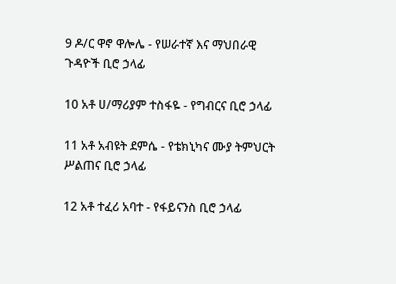9 ዶ/ር ዋኖ ዋሎሌ - የሠራተኛ እና ማህበራዊ ጉዳዮች ቢሮ ኃላፊ

10 አቶ ሀ/ማሪያም ተስፋዬ - የግብርና ቢሮ ኃላፊ

11 አቶ አብዩት ደምሴ - የቴክኒካና ሙያ ትምህርት ሥልጠና ቢሮ ኃላፊ

12 አቶ ተፈሪ አባተ - የፋይናንስ ቢሮ ኃላፊ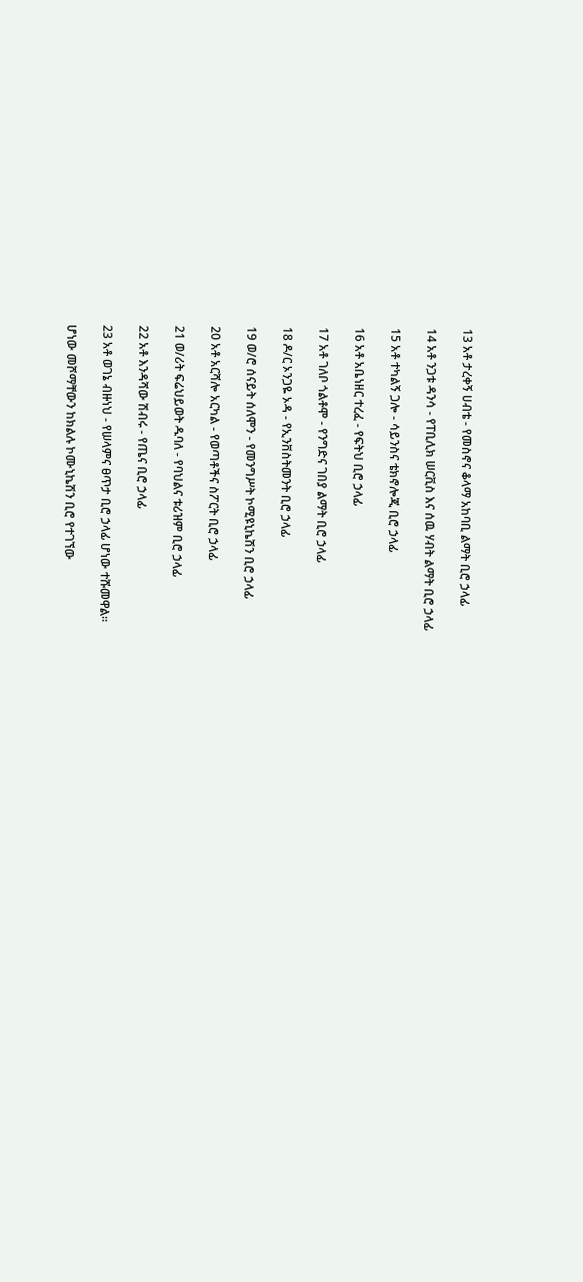13 አቶ ታረቀኝ ሀብቴ - የመስኖና ቆላማ አከባቢ ልማት ቢሮ ኃላፊ

14 አቶ ንጋቱ ዳንሳ - የፐቢሊክ ሠርቪስ እና ሰዉ ሃብት ልማት ቢሮ ኃላፊ

15 አቶ ተካልኝ ጋሎ - ሳይንስና ቴክኖሎጂ ቢሮ ኃላፊ

16 አቶ አቤነዘር ተረፈ - የፍትህ ቢሮ ኃላፊ

17 አቶ ገለቦ ጎልቶሞ - የንግድና ገበያ ልማት ቢሮ ኃላፊ

18 ዶ/ር ኦንጋዬ ኦዳ - የኢንቨስትመንት ቢሮ ኃላፊ

19 ወ/ሮ ሰናይት ሰለሞን - የመንግሥት ኮሚዩኒኬሽን ቢሮ ኃላፊ

20 አቶ አርሻሎ አርካል - የወጣቶችና ስፖርት ቢሮ ኃላፊ

21 ወ/ሪት ፍሬህይወት ዱባለ - የባህልና ቱሪዝም ቢሮ ኃላፊ

22 አቶ እንዳሻው ሽብሩ - የጤና ቢሮ ኃላፊ

23 አቶ ወገኔ ብዙነህ - የሠላምና ፀጥታ ቢሮ ኃላፊ ሆነው ተሹመዋል።

ሆነው መሾማቸውን ከክልሉ ኮሙኒኬሽን ቢሮ የተገኘው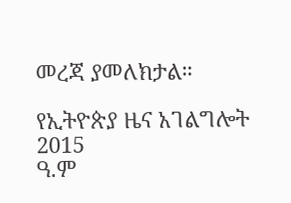መረጃ ያመለክታል።

የኢትዮጵያ ዜና አገልግሎት
2015
ዓ.ም